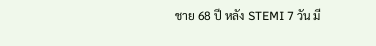ชาย 68 ปี หลัง STEMI 7 วัน มี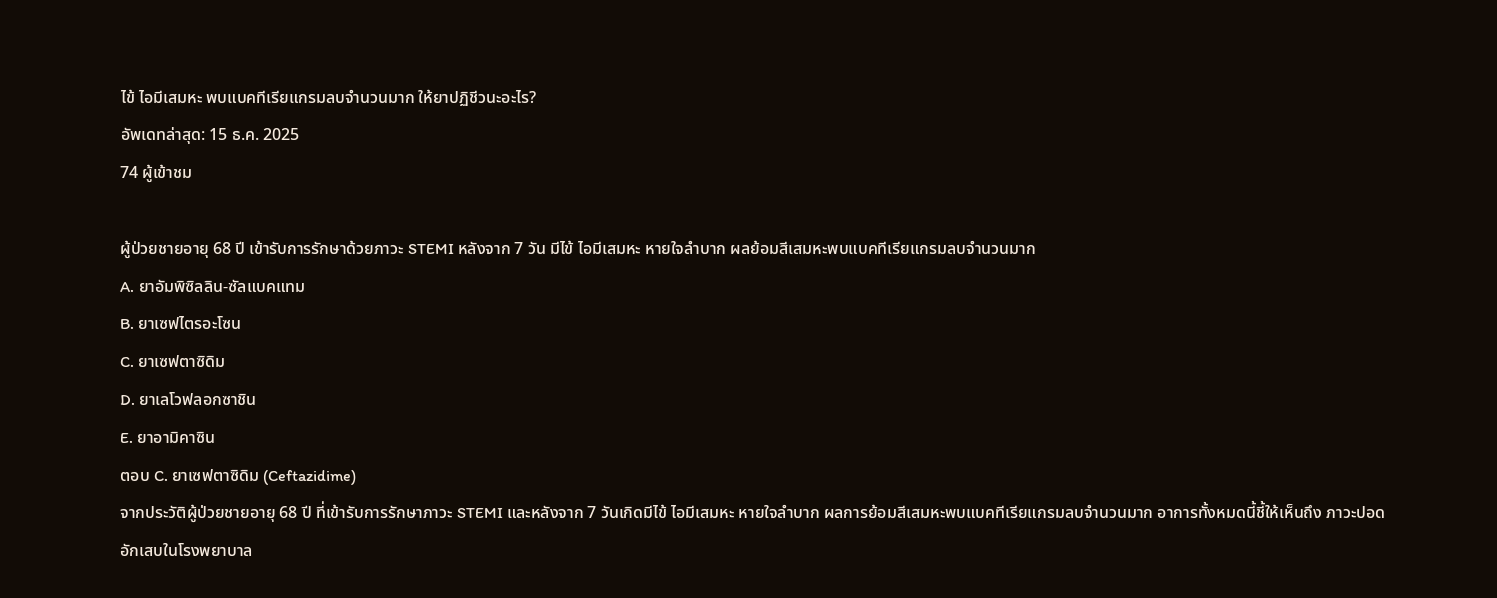ไข้ ไอมีเสมหะ พบแบคทีเรียแกรมลบจำนวนมาก ให้ยาปฏิชีวนะอะไร?
อัพเดทล่าสุด: 15 ธ.ค. 2025
74 ผู้เข้าชม

ผู้ป่วยชายอายุ 68 ปี เข้ารับการรักษาด้วยภาวะ STEMI หลังจาก 7 วัน มีไข้ ไอมีเสมหะ หายใจลำบาก ผลย้อมสีเสมหะพบแบคทีเรียแกรมลบจำนวนมาก
A. ยาอัมพิซิลลิน-ซัลแบคแทม
B. ยาเซฟไตรอะโซน
C. ยาเซฟตาซิดิม
D. ยาเลโวฟลอกซาชิน
E. ยาอามิคาซิน
ตอบ C. ยาเซฟตาซิดิม (Ceftazidime)
จากประวัติผู้ป่วยชายอายุ 68 ปี ที่เข้ารับการรักษาภาวะ STEMI และหลังจาก 7 วันเกิดมีไข้ ไอมีเสมหะ หายใจลำบาก ผลการย้อมสีเสมหะพบแบคทีเรียแกรมลบจำนวนมาก อาการทั้งหมดนี้ชี้ให้เห็นถึง ภาวะปอดอักเสบในโรงพยาบาล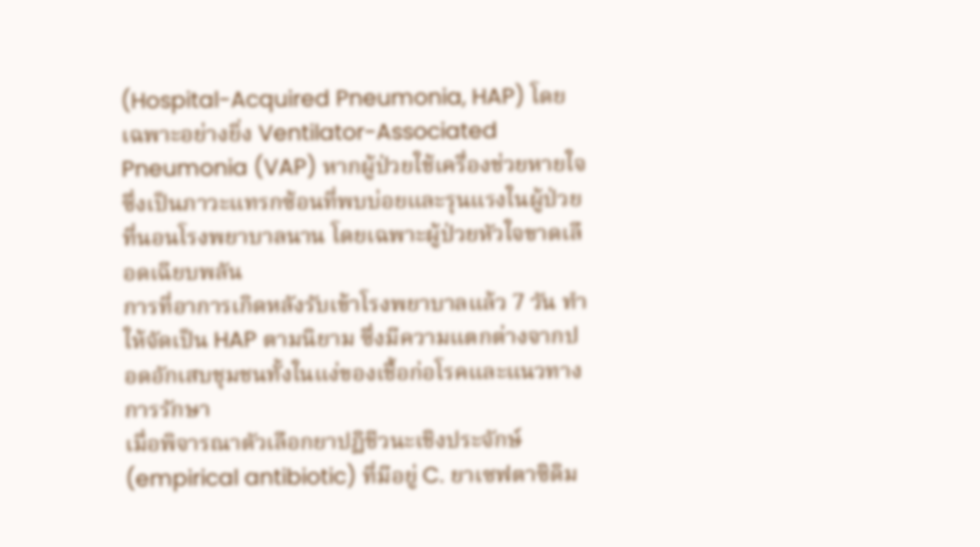(Hospital-Acquired Pneumonia, HAP) โดยเฉพาะอย่างยิ่ง Ventilator-Associated Pneumonia (VAP) หากผู้ป่วยใช้เครื่องช่วยหายใจ ซึ่งเป็นภาวะแทรกซ้อนที่พบบ่อยและรุนแรงในผู้ป่วยที่นอนโรงพยาบาลนาน โดยเฉพาะผู้ป่วยหัวใจขาดเลือดเฉียบพลัน
การที่อาการเกิดหลังรับเข้าโรงพยาบาลแล้ว 7 วัน ทำให้จัดเป็น HAP ตามนิยาม ซึ่งมีความแตกต่างจากปอดอักเสบชุมชนทั้งในแง่ของเชื้อก่อโรคและแนวทางการรักษา
เมื่อพิจารณาตัวเลือกยาปฏิชีวนะเชิงประจักษ์ (empirical antibiotic) ที่มีอยู่ C. ยาเซฟตาซิดิม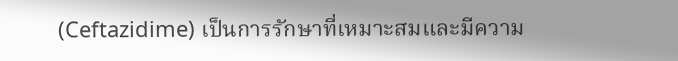(Ceftazidime) เป็นการรักษาที่เหมาะสมและมีความ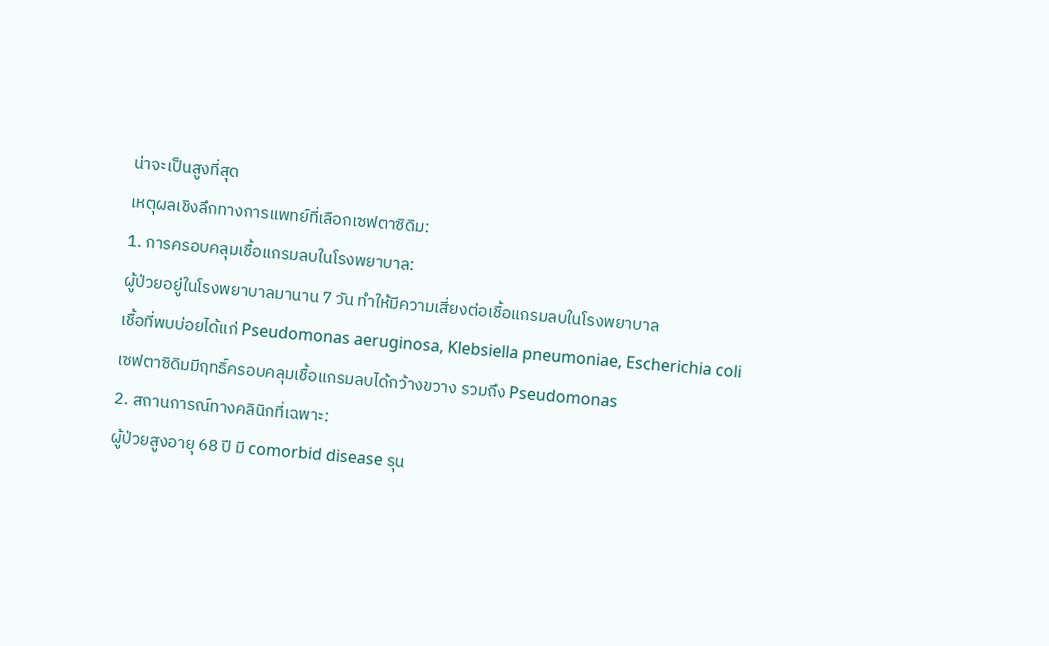น่าจะเป็นสูงที่สุด
เหตุผลเชิงลึกทางการแพทย์ที่เลือกเซฟตาซิดิม:
1. การครอบคลุมเชื้อแกรมลบในโรงพยาบาล:
ผู้ป่วยอยู่ในโรงพยาบาลมานาน 7 วัน ทำให้มีความเสี่ยงต่อเชื้อแกรมลบในโรงพยาบาล
เชื้อที่พบบ่อยได้แก่ Pseudomonas aeruginosa, Klebsiella pneumoniae, Escherichia coli
เซฟตาซิดิมมีฤทธิ์ครอบคลุมเชื้อแกรมลบได้กว้างขวาง รวมถึง Pseudomonas
2. สถานการณ์ทางคลินิกที่เฉพาะ:
ผู้ป่วยสูงอายุ 68 ปี มี comorbid disease รุน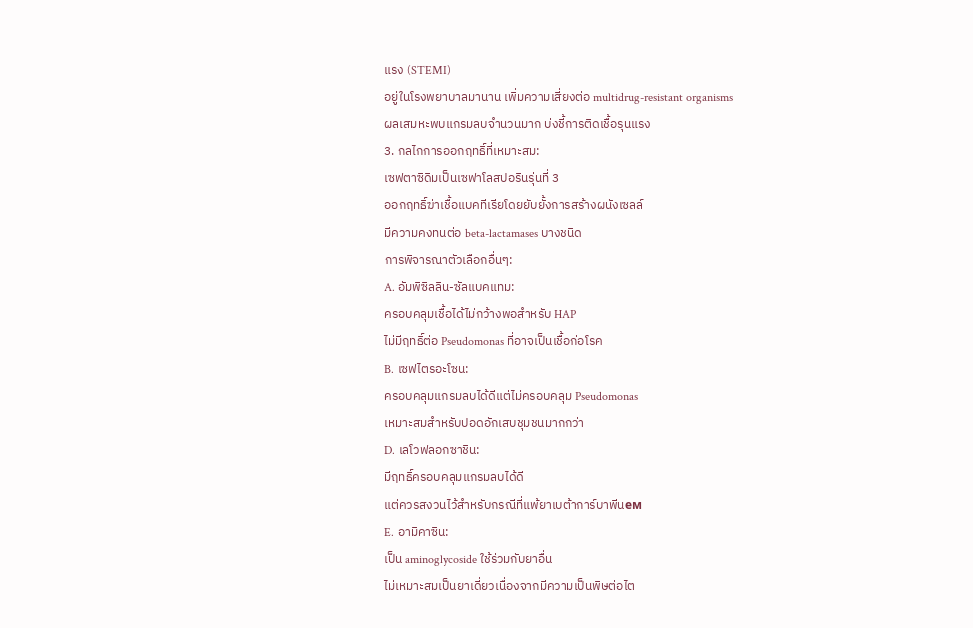แรง (STEMI)
อยู่ในโรงพยาบาลมานาน เพิ่มความเสี่ยงต่อ multidrug-resistant organisms
ผลเสมหะพบแกรมลบจำนวนมาก บ่งชี้การติดเชื้อรุนแรง
3. กลไกการออกฤทธิ์ที่เหมาะสม:
เซฟตาซิดิมเป็นเซฟาโลสปอรินรุ่นที่ 3
ออกฤทธิ์ฆ่าเชื้อแบคทีเรียโดยยับยั้งการสร้างผนังเซลล์
มีความคงทนต่อ beta-lactamases บางชนิด
การพิจารณาตัวเลือกอื่นๆ:
A. อัมพิซิลลิน-ซัลแบคแทม:
ครอบคลุมเชื้อได้ไม่กว้างพอสำหรับ HAP
ไม่มีฤทธิ์ต่อ Pseudomonas ที่อาจเป็นเชื้อก่อโรค
B. เซฟไตรอะโซน:
ครอบคลุมแกรมลบได้ดีแต่ไม่ครอบคลุม Pseudomonas
เหมาะสมสำหรับปอดอักเสบชุมชนมากกว่า
D. เลโวฟลอกซาชิน:
มีฤทธิ์ครอบคลุมแกรมลบได้ดี
แต่ควรสงวนไว้สำหรับกรณีที่แพ้ยาเบต้าการ์บาพีนем
E. อามิคาซิน:
เป็น aminoglycoside ใช้ร่วมกับยาอื่น
ไม่เหมาะสมเป็นยาเดี่ยวเนื่องจากมีความเป็นพิษต่อไต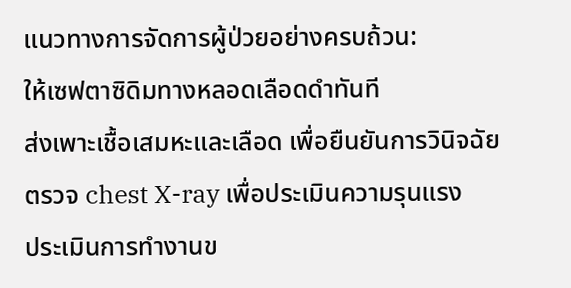แนวทางการจัดการผู้ป่วยอย่างครบถ้วน:
ให้เซฟตาซิดิมทางหลอดเลือดดำทันที
ส่งเพาะเชื้อเสมหะและเลือด เพื่อยืนยันการวินิจฉัย
ตรวจ chest X-ray เพื่อประเมินความรุนแรง
ประเมินการทำงานข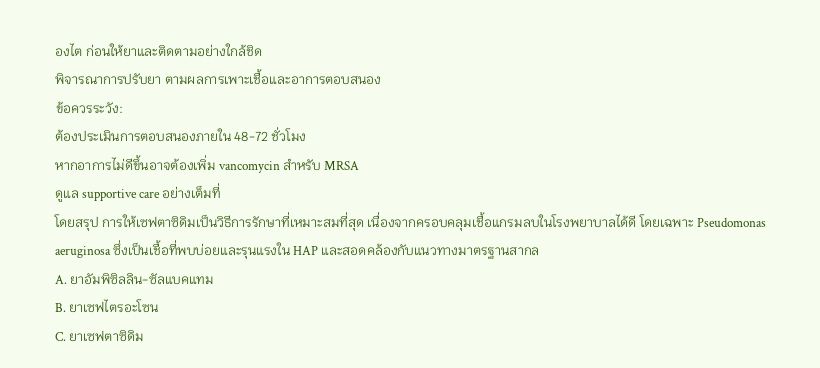องไต ก่อนให้ยาและติดตามอย่างใกล้ชิด
พิจารณาการปรับยา ตามผลการเพาะเชื้อและอาการตอบสนอง
ข้อควรระวัง:
ต้องประเมินการตอบสนองภายใน 48-72 ชั่วโมง
หากอาการไม่ดีขึ้นอาจต้องเพิ่ม vancomycin สำหรับ MRSA
ดูแล supportive care อย่างเต็มที่
โดยสรุป การให้เซฟตาซิดิมเป็นวิธีการรักษาที่เหมาะสมที่สุด เนื่องจากครอบคลุมเชื้อแกรมลบในโรงพยาบาลได้ดี โดยเฉพาะ Pseudomonas aeruginosa ซึ่งเป็นเชื้อที่พบบ่อยและรุนแรงใน HAP และสอดคล้องกับแนวทางมาตรฐานสากล
A. ยาอัมพิซิลลิน-ซัลแบคแทม
B. ยาเซฟไตรอะโซน
C. ยาเซฟตาซิดิม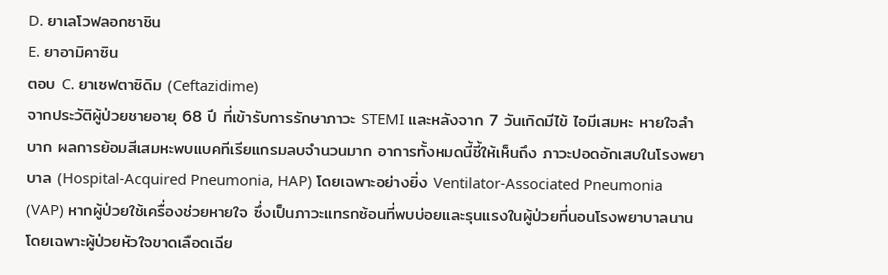D. ยาเลโวฟลอกซาชิน
E. ยาอามิคาซิน
ตอบ C. ยาเซฟตาซิดิม (Ceftazidime)
จากประวัติผู้ป่วยชายอายุ 68 ปี ที่เข้ารับการรักษาภาวะ STEMI และหลังจาก 7 วันเกิดมีไข้ ไอมีเสมหะ หายใจลำบาก ผลการย้อมสีเสมหะพบแบคทีเรียแกรมลบจำนวนมาก อาการทั้งหมดนี้ชี้ให้เห็นถึง ภาวะปอดอักเสบในโรงพยาบาล (Hospital-Acquired Pneumonia, HAP) โดยเฉพาะอย่างยิ่ง Ventilator-Associated Pneumonia (VAP) หากผู้ป่วยใช้เครื่องช่วยหายใจ ซึ่งเป็นภาวะแทรกซ้อนที่พบบ่อยและรุนแรงในผู้ป่วยที่นอนโรงพยาบาลนาน โดยเฉพาะผู้ป่วยหัวใจขาดเลือดเฉีย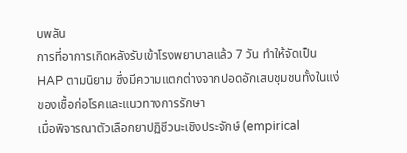บพลัน
การที่อาการเกิดหลังรับเข้าโรงพยาบาลแล้ว 7 วัน ทำให้จัดเป็น HAP ตามนิยาม ซึ่งมีความแตกต่างจากปอดอักเสบชุมชนทั้งในแง่ของเชื้อก่อโรคและแนวทางการรักษา
เมื่อพิจารณาตัวเลือกยาปฏิชีวนะเชิงประจักษ์ (empirical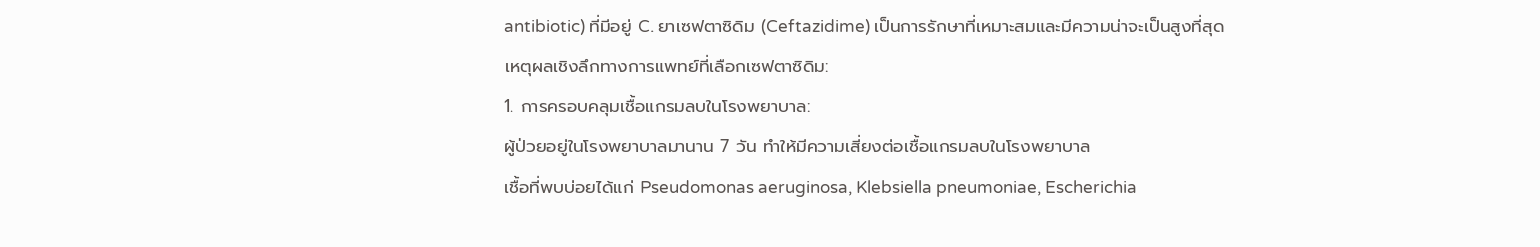antibiotic) ที่มีอยู่ C. ยาเซฟตาซิดิม (Ceftazidime) เป็นการรักษาที่เหมาะสมและมีความน่าจะเป็นสูงที่สุด
เหตุผลเชิงลึกทางการแพทย์ที่เลือกเซฟตาซิดิม:
1. การครอบคลุมเชื้อแกรมลบในโรงพยาบาล:
ผู้ป่วยอยู่ในโรงพยาบาลมานาน 7 วัน ทำให้มีความเสี่ยงต่อเชื้อแกรมลบในโรงพยาบาล
เชื้อที่พบบ่อยได้แก่ Pseudomonas aeruginosa, Klebsiella pneumoniae, Escherichia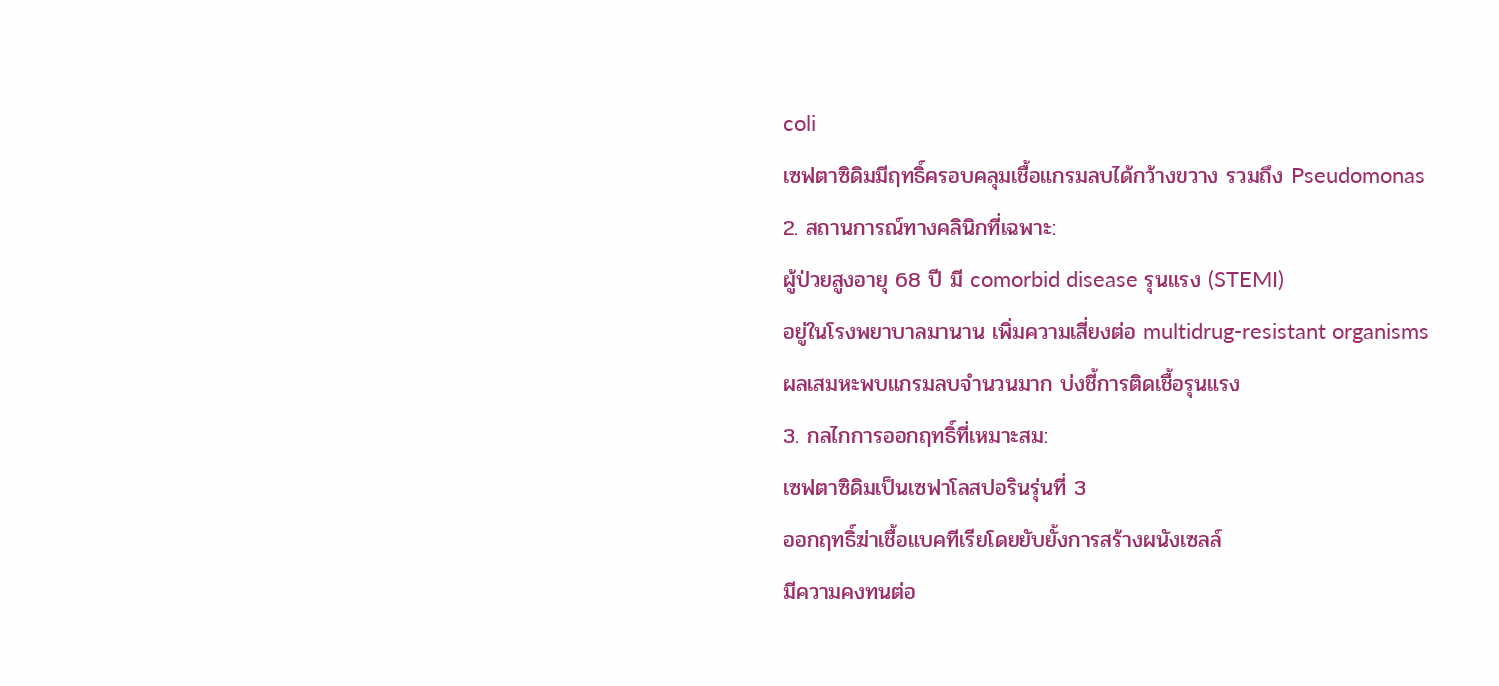coli
เซฟตาซิดิมมีฤทธิ์ครอบคลุมเชื้อแกรมลบได้กว้างขวาง รวมถึง Pseudomonas
2. สถานการณ์ทางคลินิกที่เฉพาะ:
ผู้ป่วยสูงอายุ 68 ปี มี comorbid disease รุนแรง (STEMI)
อยู่ในโรงพยาบาลมานาน เพิ่มความเสี่ยงต่อ multidrug-resistant organisms
ผลเสมหะพบแกรมลบจำนวนมาก บ่งชี้การติดเชื้อรุนแรง
3. กลไกการออกฤทธิ์ที่เหมาะสม:
เซฟตาซิดิมเป็นเซฟาโลสปอรินรุ่นที่ 3
ออกฤทธิ์ฆ่าเชื้อแบคทีเรียโดยยับยั้งการสร้างผนังเซลล์
มีความคงทนต่อ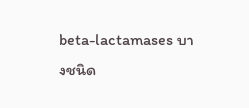beta-lactamases บางชนิด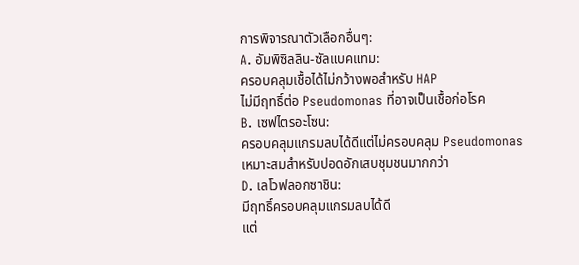การพิจารณาตัวเลือกอื่นๆ:
A. อัมพิซิลลิน-ซัลแบคแทม:
ครอบคลุมเชื้อได้ไม่กว้างพอสำหรับ HAP
ไม่มีฤทธิ์ต่อ Pseudomonas ที่อาจเป็นเชื้อก่อโรค
B. เซฟไตรอะโซน:
ครอบคลุมแกรมลบได้ดีแต่ไม่ครอบคลุม Pseudomonas
เหมาะสมสำหรับปอดอักเสบชุมชนมากกว่า
D. เลโวฟลอกซาชิน:
มีฤทธิ์ครอบคลุมแกรมลบได้ดี
แต่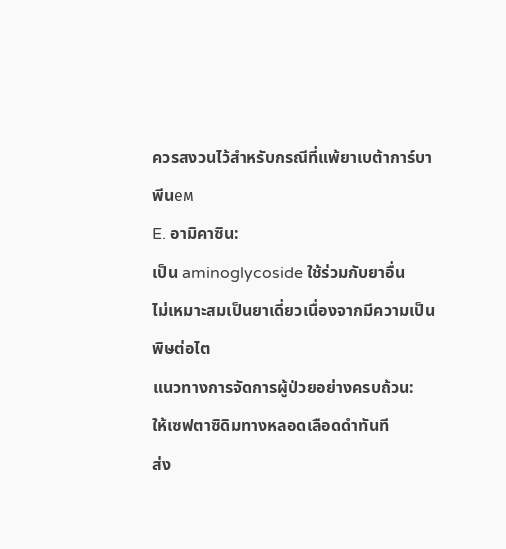ควรสงวนไว้สำหรับกรณีที่แพ้ยาเบต้าการ์บาพีนем
E. อามิคาซิน:
เป็น aminoglycoside ใช้ร่วมกับยาอื่น
ไม่เหมาะสมเป็นยาเดี่ยวเนื่องจากมีความเป็นพิษต่อไต
แนวทางการจัดการผู้ป่วยอย่างครบถ้วน:
ให้เซฟตาซิดิมทางหลอดเลือดดำทันที
ส่ง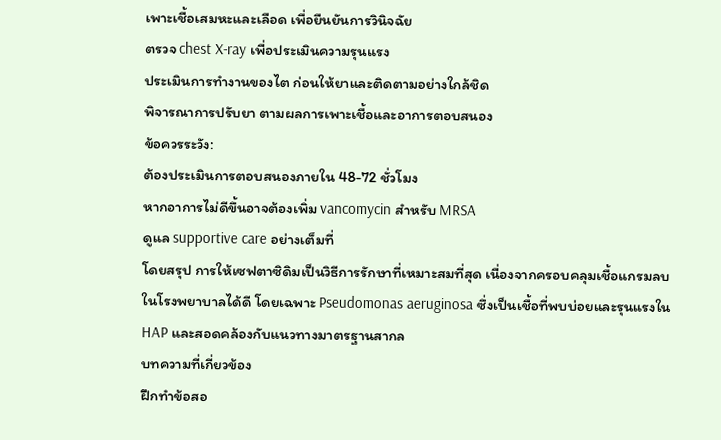เพาะเชื้อเสมหะและเลือด เพื่อยืนยันการวินิจฉัย
ตรวจ chest X-ray เพื่อประเมินความรุนแรง
ประเมินการทำงานของไต ก่อนให้ยาและติดตามอย่างใกล้ชิด
พิจารณาการปรับยา ตามผลการเพาะเชื้อและอาการตอบสนอง
ข้อควรระวัง:
ต้องประเมินการตอบสนองภายใน 48-72 ชั่วโมง
หากอาการไม่ดีขึ้นอาจต้องเพิ่ม vancomycin สำหรับ MRSA
ดูแล supportive care อย่างเต็มที่
โดยสรุป การให้เซฟตาซิดิมเป็นวิธีการรักษาที่เหมาะสมที่สุด เนื่องจากครอบคลุมเชื้อแกรมลบในโรงพยาบาลได้ดี โดยเฉพาะ Pseudomonas aeruginosa ซึ่งเป็นเชื้อที่พบบ่อยและรุนแรงใน HAP และสอดคล้องกับแนวทางมาตรฐานสากล
บทความที่เกี่ยวข้อง
ฝึกทำข้อสอ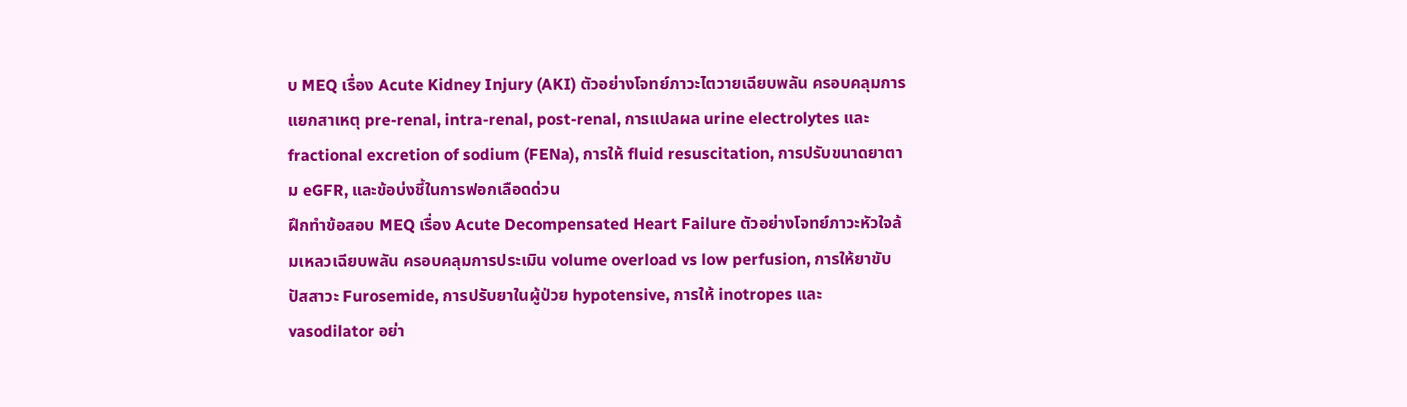บ MEQ เรื่อง Acute Kidney Injury (AKI) ตัวอย่างโจทย์ภาวะไตวายเฉียบพลัน ครอบคลุมการแยกสาเหตุ pre-renal, intra-renal, post-renal, การแปลผล urine electrolytes และ fractional excretion of sodium (FENa), การให้ fluid resuscitation, การปรับขนาดยาตาม eGFR, และข้อบ่งชี้ในการฟอกเลือดด่วน
ฝึกทำข้อสอบ MEQ เรื่อง Acute Decompensated Heart Failure ตัวอย่างโจทย์ภาวะหัวใจล้มเหลวเฉียบพลัน ครอบคลุมการประเมิน volume overload vs low perfusion, การให้ยาขับปัสสาวะ Furosemide, การปรับยาในผู้ป่วย hypotensive, การให้ inotropes และ vasodilator อย่า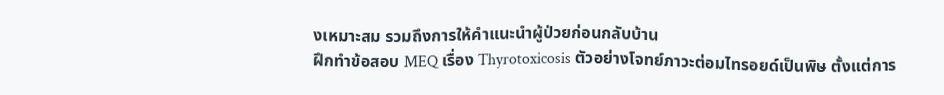งเหมาะสม รวมถึงการให้คำแนะนำผู้ป่วยก่อนกลับบ้าน
ฝึกทำข้อสอบ MEQ เรื่อง Thyrotoxicosis ตัวอย่างโจทย์ภาวะต่อมไทรอยด์เป็นพิษ ตั้งแต่การ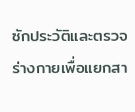ซักประวัติและตรวจร่างกายเพื่อแยกสา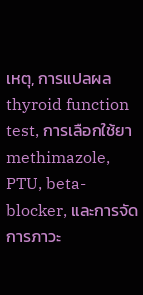เหตุ, การแปลผล thyroid function test, การเลือกใช้ยา methimazole, PTU, beta-blocker, และการจัดการภาวะ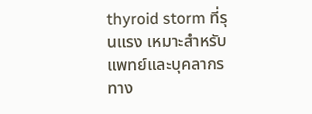thyroid storm ที่รุนแรง เหมาะสำหรับแพทย์และบุคลากรทาง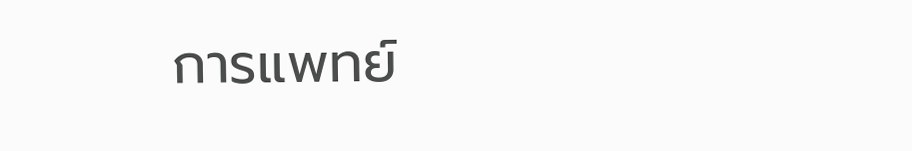การแพทย์